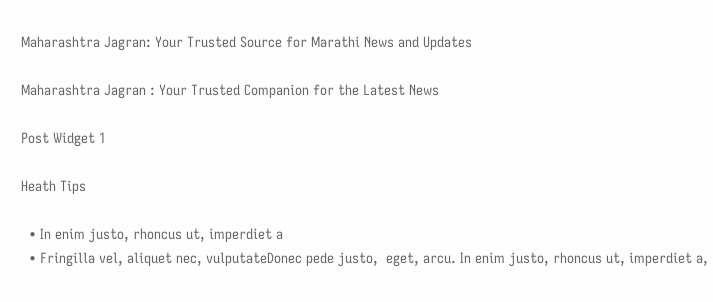Maharashtra Jagran: Your Trusted Source for Marathi News and Updates

Maharashtra Jagran : Your Trusted Companion for the Latest News

Post Widget 1

Heath Tips

  • In enim justo, rhoncus ut, imperdiet a
  • Fringilla vel, aliquet nec, vulputateDonec pede justo,  eget, arcu. In enim justo, rhoncus ut, imperdiet a,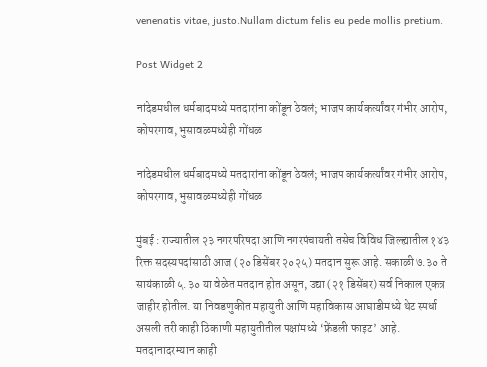venenatis vitae, justo.Nullam dictum felis eu pede mollis pretium.

Post Widget 2

नांदेडमधील धर्मबादमध्ये मतदारांना कोंडून ठेवलं; भाजप कार्यकर्त्यांवर गंभीर आरोप, कोपरगाव, भुसावळमध्येही गोंधळ

नांदेडमधील धर्मबादमध्ये मतदारांना कोंडून ठेवलं; भाजप कार्यकर्त्यांवर गंभीर आरोप, कोपरगाव, भुसावळमध्येही गोंधळ

मुंबई : राज्यातील २३ नगरपरिषदा आणि नगरपंचायती तसेच विविध जिल्ह्यातील १४३ रिक्त सदस्यपदांसाठी आज (२० डिसेंबर २०२५) मतदान सुरू आहे. सकाळी ७.३० ते सायंकाळी ५.३० या वेळेत मतदान होत असून, उद्या (२१ डिसेंबर) सर्व निकाल एकत्र जाहीर होतील. या निवडणुकीत महायुती आणि महाविकास आघाडीमध्ये थेट स्पर्धा असली तरी काही ठिकाणी महायुतीतील पक्षांमध्ये ‘फ्रेंडली फाइट’ आहे. मतदानादरम्यान काही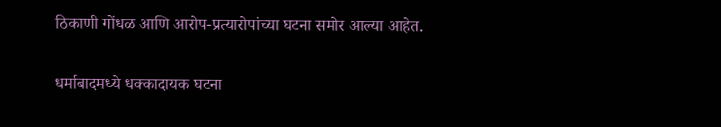ठिकाणी गोंधळ आणि आरोप-प्रत्यारोपांच्या घटना समोर आल्या आहेत.

धर्माबादमध्ये धक्कादायक घटना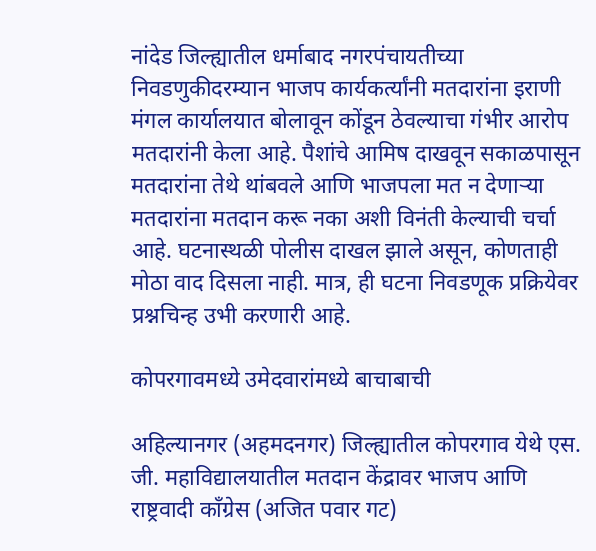नांदेड जिल्ह्यातील धर्माबाद नगरपंचायतीच्या निवडणुकीदरम्यान भाजप कार्यकर्त्यांनी मतदारांना इराणी मंगल कार्यालयात बोलावून कोंडून ठेवल्याचा गंभीर आरोप मतदारांनी केला आहे. पैशांचे आमिष दाखवून सकाळपासून मतदारांना तेथे थांबवले आणि भाजपला मत न देणाऱ्या मतदारांना मतदान करू नका अशी विनंती केल्याची चर्चा आहे. घटनास्थळी पोलीस दाखल झाले असून, कोणताही मोठा वाद दिसला नाही. मात्र, ही घटना निवडणूक प्रक्रियेवर प्रश्नचिन्ह उभी करणारी आहे.

कोपरगावमध्ये उमेदवारांमध्ये बाचाबाची

अहिल्यानगर (अहमदनगर) जिल्ह्यातील कोपरगाव येथे एस. जी. महाविद्यालयातील मतदान केंद्रावर भाजप आणि राष्ट्रवादी काँग्रेस (अजित पवार गट)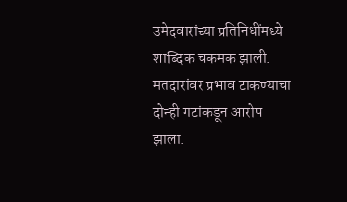उमेदवारांच्या प्रतिनिधींमध्ये शाब्दिक चकमक झाली. मतदारांवर प्रभाव टाकण्याचा दोन्ही गटांकडून आरोप झाला.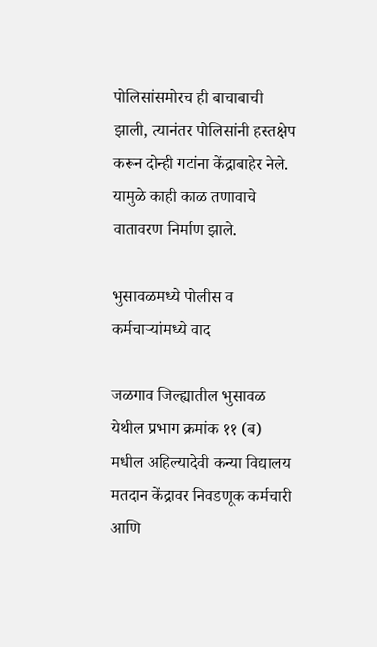पोलिसांसमोरच ही बाचाबाची झाली, त्यानंतर पोलिसांनी हस्तक्षेप करून दोन्ही गटांना केंद्राबाहेर नेले. यामुळे काही काळ तणावाचे वातावरण निर्माण झाले.

भुसावळमध्ये पोलीस व कर्मचाऱ्यांमध्ये वाद

जळगाव जिल्ह्यातील भुसावळ येथील प्रभाग क्रमांक ११ (ब) मधील अहिल्यादेवी कन्या विद्यालय मतदान केंद्रावर निवडणूक कर्मचारी आणि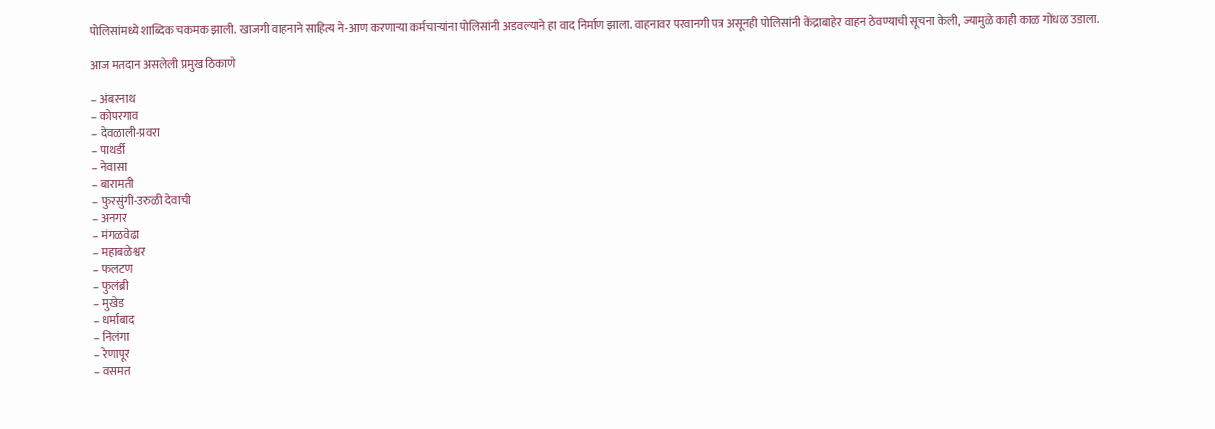पोलिसांमध्ये शाब्दिक चकमक झाली. खाजगी वाहनाने साहित्य ने-आण करणाऱ्या कर्मचाऱ्यांना पोलिसांनी अडवल्याने हा वाद निर्माण झाला. वाहनावर परवानगी पत्र असूनही पोलिसांनी केंद्राबाहेर वाहन ठेवण्याची सूचना केली, ज्यामुळे काही काळ गोंधळ उडाला.

आज मतदान असलेली प्रमुख ठिकाणे

– अंबरनाथ
– कोपरगाव
– देवळाली-प्रवरा
– पाथर्डी
– नेवासा
– बारामती
– फुरसुंगी-उरुळी देवाची
– अनगर
– मंगळवेढा
– महाबळेश्वर
– फलटण
– फुलंब्री
– मुखेड
– धर्माबाद
– निलंगा
– रेणापूर
– वसमत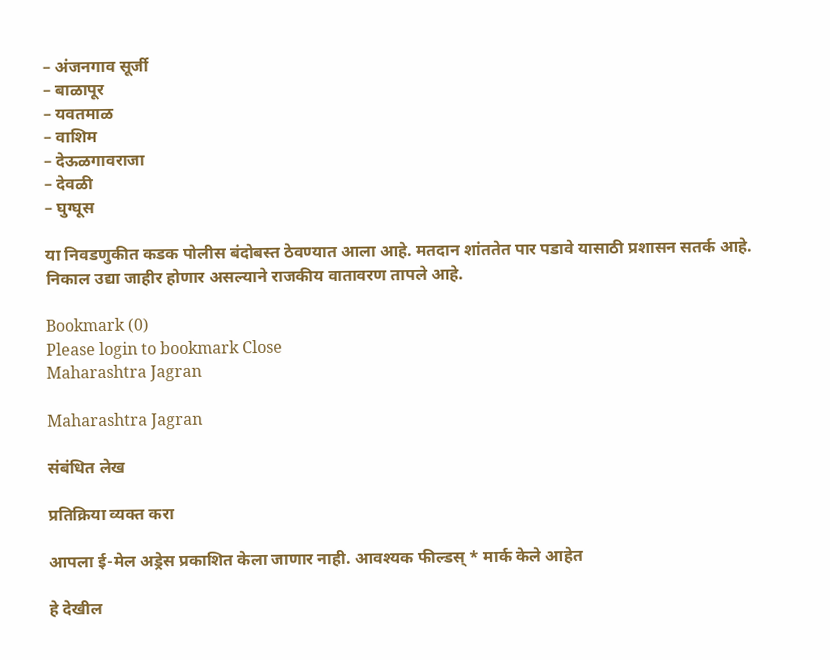– अंजनगाव सूर्जी
– बाळापूर
– यवतमाळ
– वाशिम
– देऊळगावराजा
– देवळी
– घुग्घूस

या निवडणुकीत कडक पोलीस बंदोबस्त ठेवण्यात आला आहे. मतदान शांततेत पार पडावे यासाठी प्रशासन सतर्क आहे. निकाल उद्या जाहीर होणार असल्याने राजकीय वातावरण तापले आहे.

Bookmark (0)
Please login to bookmark Close
Maharashtra Jagran

Maharashtra Jagran

संबंधित लेख

प्रतिक्रिया व्यक्त करा

आपला ई-मेल अड्रेस प्रकाशित केला जाणार नाही. आवश्यक फील्डस् * मार्क केले आहेत

हे देखील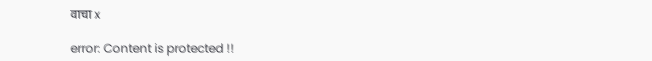वाचा x

error: Content is protected !!